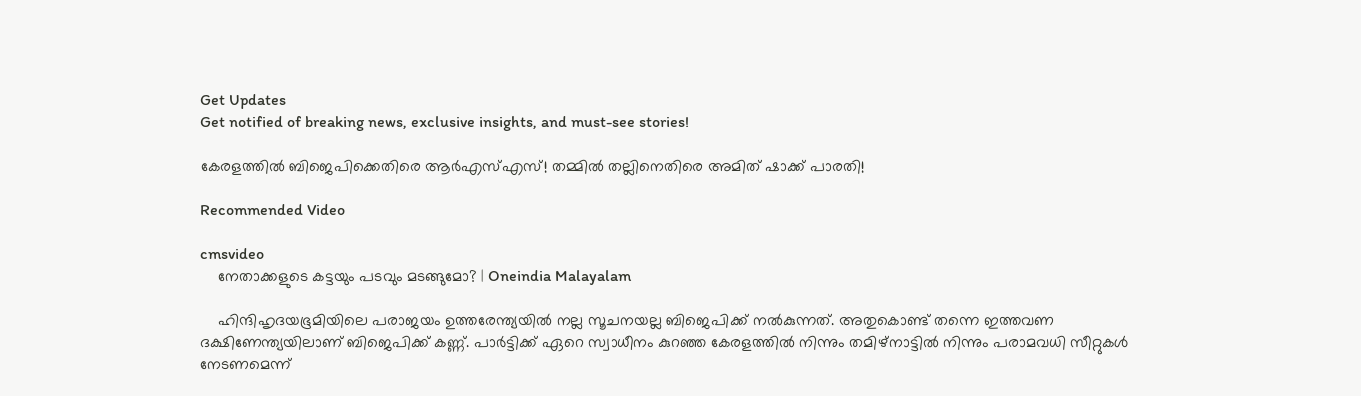Get Updates
Get notified of breaking news, exclusive insights, and must-see stories!

കേരളത്തില്‍ ബിജെപിക്കെതിരെ ആര്‍എസ്എസ്! തമ്മില്‍ തല്ലിനെതിരെ അമിത് ഷാക്ക് പാരതി!

Recommended Video

cmsvideo
    നേതാക്കളുടെ കട്ടയും പടവും മടങ്ങുമോ? | Oneindia Malayalam

    ഹിന്ദിഹൃദയഭൂമിയിലെ പരാജയം ഉത്തരേന്ത്യയില്‍ നല്ല സൂചനയല്ല ബിജെപിക്ക് നല്‍കുന്നത്. അതുകൊണ്ട് തന്നെ ഇത്തവണ ദക്ഷിണേന്ത്യയിലാണ് ബിജെപിക്ക് കണ്ണ്. പാര്‍ട്ടിക്ക് ഏറെ സ്വാധീനം കുറഞ്ഞ കേരളത്തില്‍ നിന്നും തമിഴ്നാട്ടില്‍ നിന്നും പരാമവധി സീറ്റുകള്‍ നേടണമെന്ന്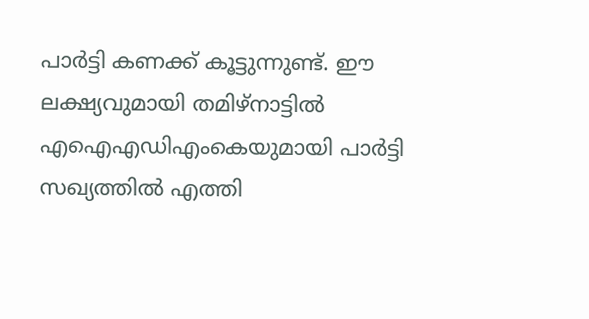പാര്‍ട്ടി കണക്ക് കൂട്ടുന്നുണ്ട്. ഈ ലക്ഷ്യവുമായി തമിഴ്നാട്ടില്‍ എഐഎഡിഎംകെയുമായി പാര്‍ട്ടി സഖ്യത്തില്‍ എത്തി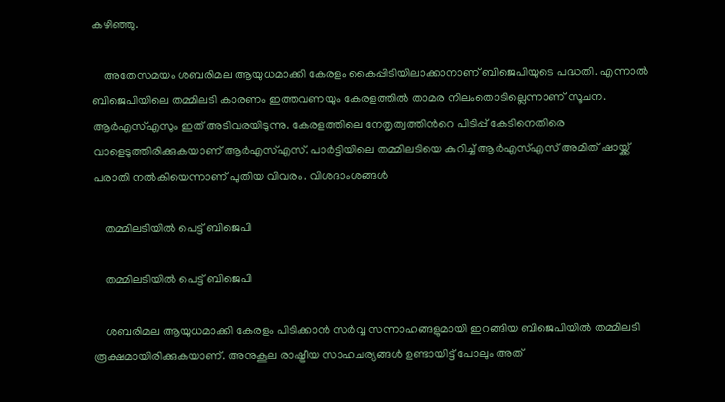കഴിഞ്ഞു.

    അതേസമയം ശബരിമല ആയുധമാക്കി കേരളം കൈപ്പിടിയിലാക്കാനാണ് ബിജെപിയുടെ പദ്ധതി. എന്നാല്‍ ബിജെപിയിലെ തമ്മിലടി കാരണം ഇത്തവണയും കേരളത്തില്‍ താമര നിലംതൊടില്ലെന്നാണ് സൂചന. ആര്‍എസ്എസും ഇത് അടിവരയിടുന്നു. കേരളത്തിലെ നേതൃത്വത്തിന്‍റെ പിടിപ്പ് കേടിനെതിരെ വാളെടുത്തിരിക്കുകയാണ് ആര്‍എസ്എസ്. പാര്‍ട്ടിയിലെ തമ്മിലടിയെ കുറിച്ച് ആര്‍എസ്എസ് അമിത് ഷായ്ക്ക് പരാതി നല്‍കിയെന്നാണ് പുതിയ വിവരം. വിശദാംശങ്ങള്‍

    തമ്മിലടിയില്‍ പെട്ട് ബിജെപി

    തമ്മിലടിയില്‍ പെട്ട് ബിജെപി

    ശബരിമല ആയുധമാക്കി കേരളം പിടിക്കാന്‍ സര്‍വ്വ സന്നാഹങ്ങളുമായി ഇറങ്ങിയ ബിജെപിയില്‍ തമ്മിലടി രൂക്ഷമായിരിക്കുകയാണ്. അനുകൂല രാഷ്ട്രീയ സാഹചര്യങ്ങള്‍ ഉണ്ടായിട്ട് പോലും അത്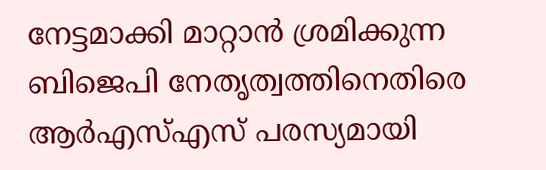നേട്ടമാക്കി മാറ്റാന്‍ ശ്രമിക്കുന്ന ബിജെപി നേതൃത്വത്തിനെതിരെ ആര്‍എസ്എസ് പരസ്യമായി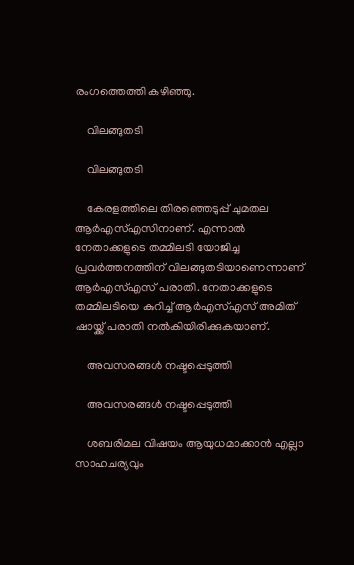രംഗത്തെത്തി കഴിഞ്ഞു.

    വിലങ്ങുതടി

    വിലങ്ങുതടി

    കേരളത്തിലെ തിരഞ്ഞെടുപ്പ് ചുമതല ആര്‍എസ്എസിനാണ്. എന്നാല്‍ നേതാക്കളുടെ തമ്മിലടി യോജിച്ച പ്രവര്‍ത്തനത്തിന് വിലങ്ങുതടിയാണെന്നാണ് ആര്‍എസ്എസ് പരാതി. നേതാക്കളുടെ തമ്മിലടിയെ കുറിച്ച് ആര്‍എസ്എസ് അമിത് ഷായ്ക്ക് പരാതി നല്‍കിയിരിക്കുകയാണ്.

    അവസരങ്ങള്‍ നഷ്ടപ്പെടുത്തി

    അവസരങ്ങള്‍ നഷ്ടപ്പെടുത്തി

    ശബരിമല വിഷയം ആയുധമാക്കാന്‍ എല്ലാ സാഹചര്യവും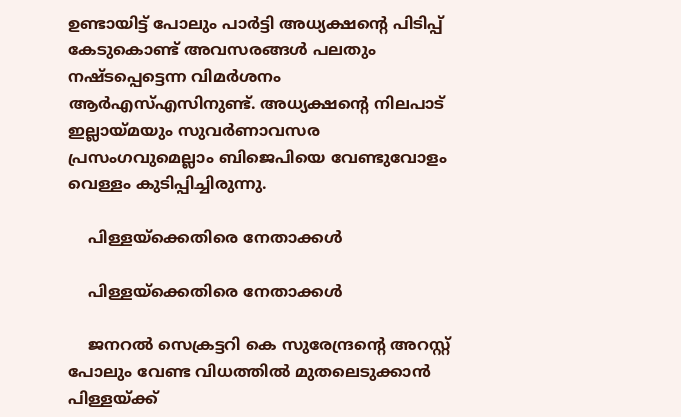ഉണ്ടായിട്ട് പോലും പാര്‍ട്ടി അധ്യക്ഷന്‍റെ പിടിപ്പ് കേടുകൊണ്ട് അവസരങ്ങള്‍ പലതും നഷ്ടപ്പെട്ടെന്ന വിമര്‍ശനം ആര്‍എസ്എസിനുണ്ട്. അധ്യക്ഷന്‍റെ നിലപാട് ഇല്ലായ്മയും സുവര്‍ണാവസര പ്രസംഗവുമെല്ലാം ബിജെപിയെ വേണ്ടുവോളം വെള്ളം കുടിപ്പിച്ചിരുന്നു.

    പിള്ളയ്ക്കെതിരെ നേതാക്കള്‍

    പിള്ളയ്ക്കെതിരെ നേതാക്കള്‍

    ജനറല്‍ സെക്രട്ടറി കെ സുരേന്ദ്രന്‍റെ അറസ്റ്റ് പോലും വേണ്ട വിധത്തില്‍ മുതലെടുക്കാന്‍ പിള്ളയ്ക്ക്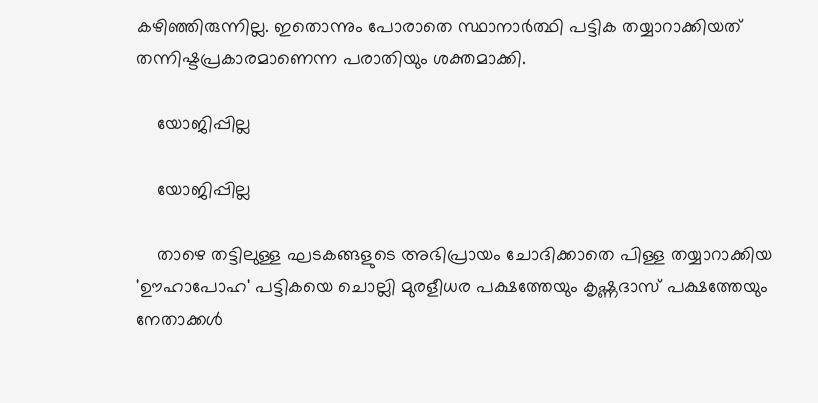കഴിഞ്ഞിരുന്നില്ല. ഇതൊന്നും പോരാതെ സ്ഥാനാര്‍ത്ഥി പട്ടിക തയ്യാറാക്കിയത് തന്നിഷ്ടപ്രകാരമാണെന്ന പരാതിയും ശക്തമാക്കി.

    യോജിപ്പില്ല

    യോജിപ്പില്ല

    താഴെ തട്ടിലുള്ള ഘടകങ്ങളുടെ അഭിപ്രായം ചോദിക്കാതെ പിള്ള തയ്യാറാക്കിയ 'ഊഹാപോഹ' പട്ടികയെ ചൊല്ലി മുരളീധര പക്ഷത്തേയും കൃഷ്ണദാസ് പക്ഷത്തേയും നേതാക്കള്‍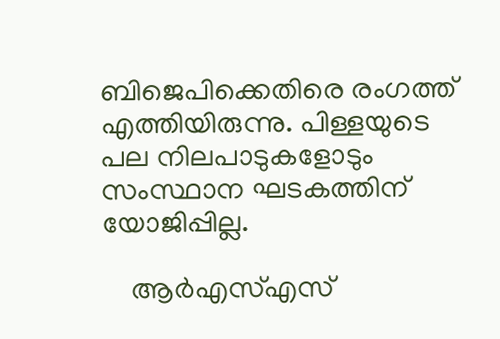ബിജെപിക്കെതിരെ രംഗത്ത് എത്തിയിരുന്നു. പിള്ളയുടെ പല നിലപാടുകളോടും സംസ്ഥാന ഘടകത്തിന് യോജിപ്പില്ല.

    ആര്‍എസ്എസ്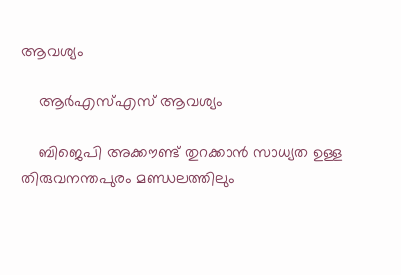ആവശ്യം

    ആര്‍എസ്എസ് ആവശ്യം

    ബിജെപി അക്കൗണ്ട് തുറക്കാന്‍ സാധ്യത ഉള്ള തിരുവനന്തപുരം മണ്ഡലത്തിലും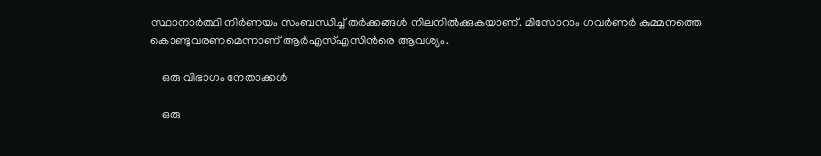സ്ഥാനാര്‍ത്ഥി നിര്‍ണയം സംബന്ധിച്ച് തര്‍ക്കങ്ങള്‍ നിലനില്‍ക്കുകയാണ്. മിസോറാം ഗവര്‍ണര്‍ കുമ്മനത്തെ കൊണ്ടുവരണമെന്നാണ് ആര്‍എസ്എസിന്‍രെ ആവശ്യം.

    ഒരു വിഭാഗം നേതാക്കള്‍

    ഒരു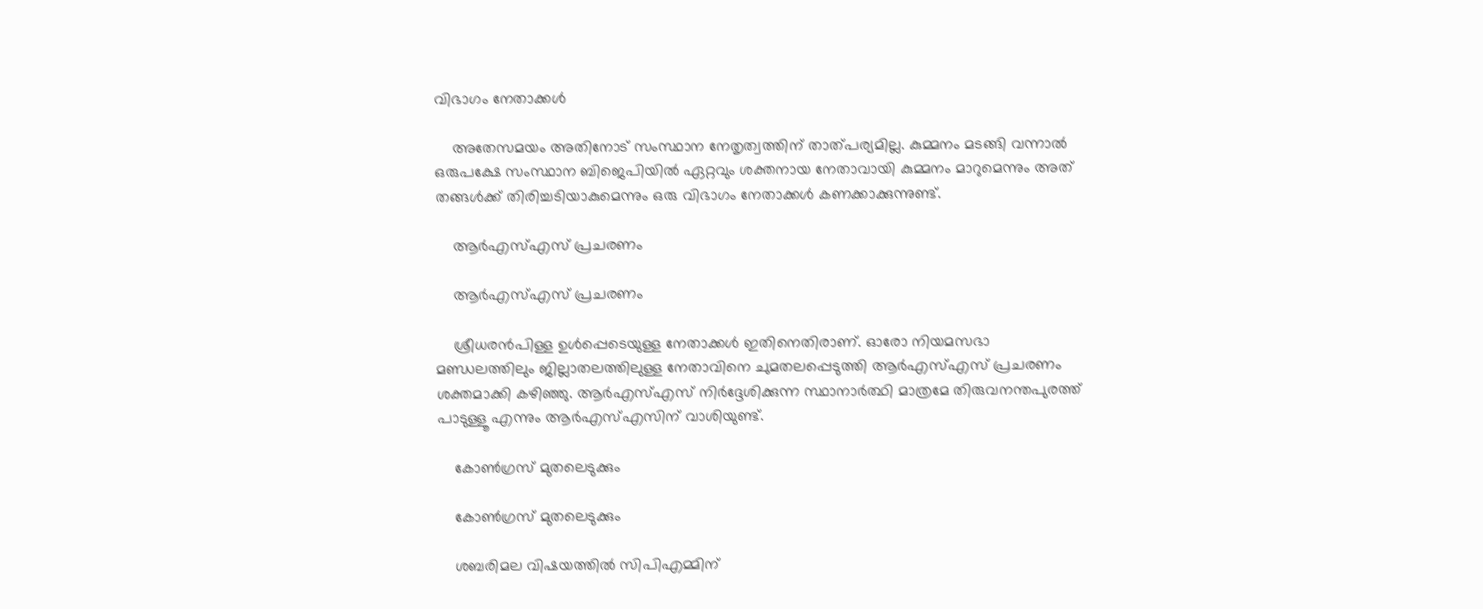വിഭാഗം നേതാക്കള്‍

    അതേസമയം അതിനോട് സംസ്ഥാന നേതൃത്വത്തിന് താത്പര്യമില്ല. കുമ്മനം മടങ്ങി വന്നാല്‍ ഒരുപക്ഷേ സംസ്ഥാന ബിജെപിയില്‍ ഏറ്റവും ശക്തനായ നേതാവായി കുമ്മനം മാറുമെന്നും അത് തങ്ങള്‍ക്ക് തിരിച്ചടിയാകുമെന്നും ഒരു വിഭാഗം നേതാക്കള്‍ കണക്കാക്കുന്നുണ്ട്.

    ആര്‍എസ്എസ് പ്രചരണം

    ആര്‍എസ്എസ് പ്രചരണം

    ശ്രീധരന്‍പിള്ള ഉള്‍പ്പെടെയുള്ള നേതാക്കള്‍ ഇതിനെതിരാണ്. ഓരോ നിയമസഭാ മണ്ഡലത്തിലും ജില്ലാതലത്തിലുള്ള നേതാവിനെ ചുമതലപ്പെടുത്തി ആര്‍എസ്എസ് പ്രചരണം ശക്തമാക്കി കഴിഞ്ഞു. ആര്‍എസ്എസ് നിര്‍ദ്ദേശിക്കുന്ന സ്ഥാനാര്‍ത്ഥി മാത്രമേ തിരുവനന്തപുരത്ത് പാടുള്ളൂ എന്നും ആര്‍എസ്എസിന് വാശിയുണ്ട്.

    കോണ്‍ഗ്രസ് മുതലെടുക്കും

    കോണ്‍ഗ്രസ് മുതലെടുക്കും

    ശബരിമല വിഷയത്തില്‍ സിപിഎമ്മിന്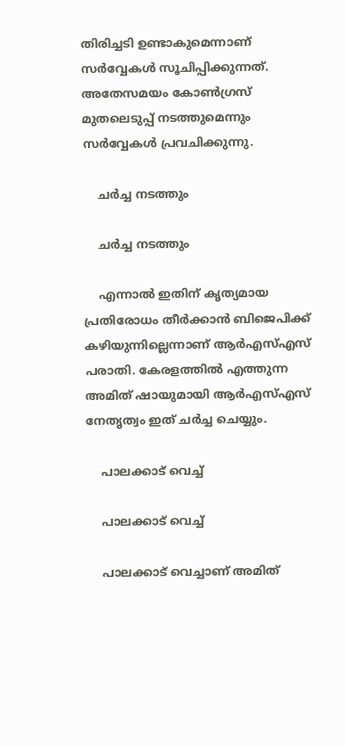തിരിച്ചടി ഉണ്ടാകുമെന്നാണ് സര്‍വ്വേകള്‍ സൂചിപ്പിക്കുന്നത്. അതേസമയം കോണ്‍ഗ്രസ് മുതലെടുപ്പ് നടത്തുമെന്നും സര്‍വ്വേകള്‍ പ്രവചിക്കുന്നു.

    ചര്‍ച്ച നടത്തും

    ചര്‍ച്ച നടത്തും

    എന്നാല്‍ ഇതിന് കൃത്യമായ പ്രതിരോധം തീര്‍ക്കാന്‍ ബിജെപിക്ക് കഴിയുന്നില്ലെന്നാണ് ആര്‍എസ്എസ് പരാതി. കേരളത്തില്‍ എത്തുന്ന അമിത് ഷായുമായി ആര്‍എസ്എസ് നേതൃത്വം ഇത് ചര്‍ച്ച ചെയ്യും.

    പാലക്കാട് വെച്ച്

    പാലക്കാട് വെച്ച്

    പാലക്കാട് വെച്ചാണ് അമിത്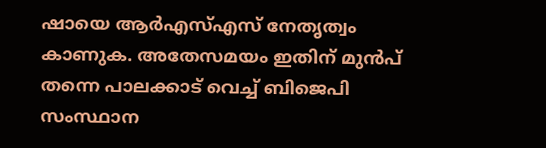ഷായെ ആര്‍എസ്എസ് നേതൃത്വം കാണുക. അതേസമയം ഇതിന് മുന്‍പ് തന്നെ പാലക്കാട് വെച്ച് ബിജെപി സംസ്ഥാന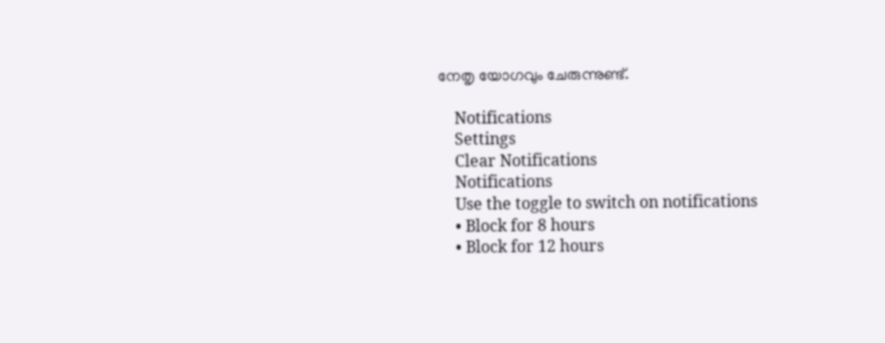നേതൃ യോഗവും ചേരുന്നുണ്ട്.

    Notifications
    Settings
    Clear Notifications
    Notifications
    Use the toggle to switch on notifications
    • Block for 8 hours
    • Block for 12 hours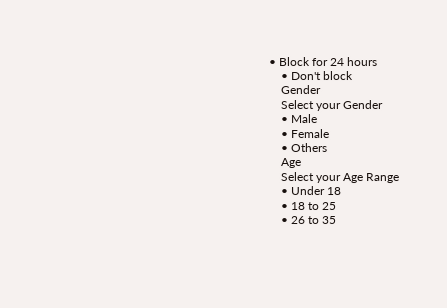• Block for 24 hours
    • Don't block
    Gender
    Select your Gender
    • Male
    • Female
    • Others
    Age
    Select your Age Range
    • Under 18
    • 18 to 25
    • 26 to 35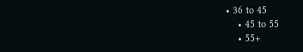• 36 to 45
    • 45 to 55
    • 55+